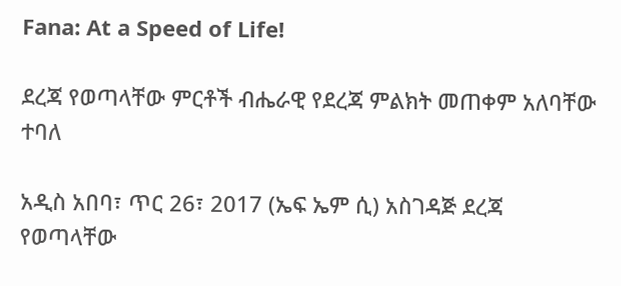Fana: At a Speed of Life!

ደረጃ የወጣላቸው ምርቶች ብሔራዊ የደረጃ ምልክት መጠቀም አለባቸው ተባለ

አዲስ አበባ፣ ጥር 26፣ 2017 (ኤፍ ኤም ሲ) አስገዳጅ ደረጃ የወጣላቸው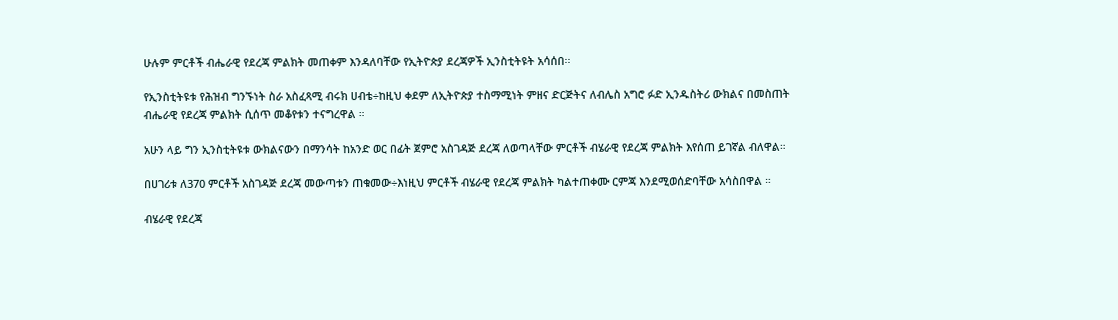ሁሉም ምርቶች ብሔራዊ የደረጃ ምልክት መጠቀም እንዳለባቸው የኢትዮጵያ ደረጃዎች ኢንስቲትዩት አሳሰበ፡፡

የኢንስቲትዩቱ የሕዝብ ግንኙነት ስራ አስፈጻሚ ብሩክ ሀብቴ÷ከዚህ ቀደም ለኢትዮጵያ ተስማሚነት ምዘና ድርጅትና ለብሌስ አግሮ ፉድ ኢንዱስትሪ ውክልና በመስጠት ብሔራዊ የደረጃ ምልክት ሲሰጥ መቆየቱን ተናግረዋል ።

አሁን ላይ ግን ኢንስቲትዩቱ ውክልናውን በማንሳት ከአንድ ወር በፊት ጀምሮ አስገዳጅ ደረጃ ለወጣላቸው ምርቶች ብሄራዊ የደረጃ ምልክት እየሰጠ ይገኛል ብለዋል።

በሀገሪቱ ለ370 ምርቶች አስገዳጅ ደረጃ መውጣቱን ጠቁመው÷እነዚህ ምርቶች ብሄራዊ የደረጃ ምልክት ካልተጠቀሙ ርምጃ እንደሚወሰድባቸው አሳስበዋል ።

ብሄራዊ የደረጃ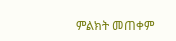ምልክት መጠቀም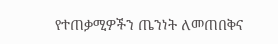የተጠቃሚዎችን ጤንነት ለመጠበቅና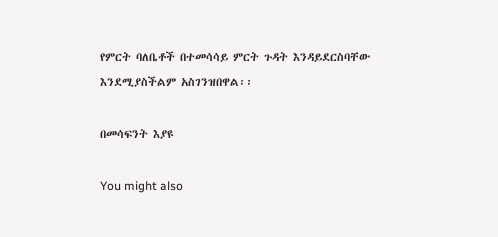የምርት ባለቤቶች በተመሳሳይ ምርት ጉዳት እንዳይደርስባቸው እንደሚያስችልም አስገንዝበዋል፡፡

በመሳፍንት እያዩ

You might also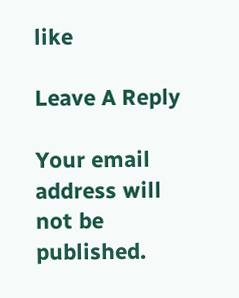like

Leave A Reply

Your email address will not be published.